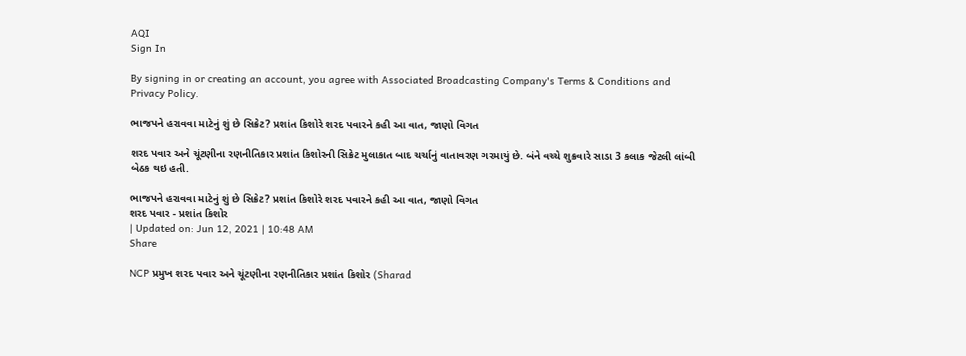AQI
Sign In

By signing in or creating an account, you agree with Associated Broadcasting Company's Terms & Conditions and Privacy Policy.

ભાજપને હરાવવા માટેનું શું છે સિક્રેટ? પ્રશાંત કિશોરે શરદ પવારને કહી આ વાત, જાણો વિગત

શરદ પવાર અને ચૂંટણીના રણનીતિકાર પ્રશાંત કિશોરની સિક્રેટ મુલાકાત બાદ ચર્ચાનું વાતાવરણ ગરમાયું છે. બંને વચ્ચે શુક્રવારે સાડા 3 કલાક જેટલી લાંબી બેઠક થઇ હતી.

ભાજપને હરાવવા માટેનું શું છે સિક્રેટ? પ્રશાંત કિશોરે શરદ પવારને કહી આ વાત, જાણો વિગત
શરદ પવાર - પ્રશાંત કિશોર
| Updated on: Jun 12, 2021 | 10:48 AM
Share

NCP પ્રમુખ શરદ પવાર અને ચૂંટણીના રણનીતિકાર પ્રશાંત કિશોર (Sharad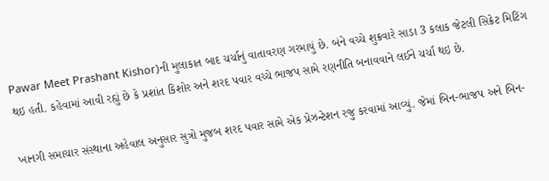Pawar Meet Prashant Kishor)ની મુલાકાત બાદ ચર્ચાનું વાતાવરણ ગરમાયું છે. બંને વચ્ચે શુક્રવારે સાડા 3 કલાક જેટલી સિક્રેટ મિટિંગ થઇ હતી. કહેવામાં આવી રહ્યું છે કે પ્રશાંત કિશોર અને શરદ પવાર વચ્ચે ભાજપ સામે રણનીતિ બનાવવાને લઈને ચર્ચા થઇ છે.

ખાનગી સમાચાર સંસ્થાના અહેવાલ અનુસાર સુત્રો મુજબ શરદ પવાર સામે એક પ્રેઝન્ટેશન રજુ કરવામાં આવ્યું. જેમાં બિન-ભાજપ અને બિન-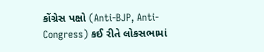કોંગ્રેસ પક્ષો (Anti-BJP, Anti-Congress) કઈ રીતે લોકસભામાં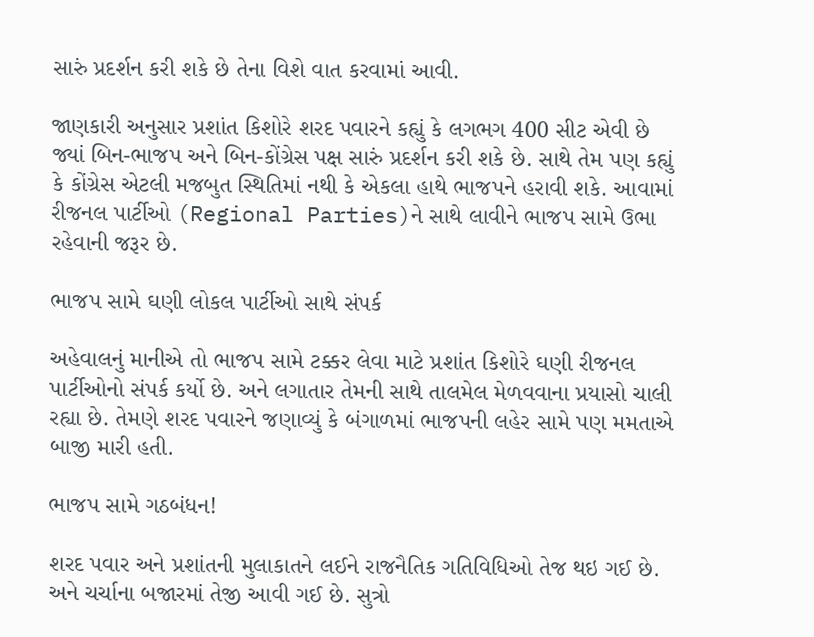સારું પ્રદર્શન કરી શકે છે તેના વિશે વાત કરવામાં આવી.

જાણકારી અનુસાર પ્રશાંત કિશોરે શરદ પવારને કહ્યું કે લગભગ 400 સીટ એવી છે જ્યાં બિન-ભાજપ અને બિન-કોંગ્રેસ પક્ષ સારું પ્રદર્શન કરી શકે છે. સાથે તેમ પણ કહ્યું કે કોંગ્રેસ એટલી મજબુત સ્થિતિમાં નથી કે એકલા હાથે ભાજપને હરાવી શકે. આવામાં રીજનલ પાર્ટીઓ (Regional Parties)ને સાથે લાવીને ભાજપ સામે ઉભા રહેવાની જરૂર છે.

ભાજપ સામે ઘણી લોકલ પાર્ટીઓ સાથે સંપર્ક

અહેવાલનું માનીએ તો ભાજપ સામે ટક્કર લેવા માટે પ્રશાંત કિશોરે ઘણી રીજનલ પાર્ટીઓનો સંપર્ક કર્યો છે. અને લગાતાર તેમની સાથે તાલમેલ મેળવવાના પ્રયાસો ચાલી રહ્યા છે. તેમણે શરદ પવારને જણાવ્યું કે બંગાળમાં ભાજપની લહેર સામે પણ મમતાએ બાજી મારી હતી.

ભાજપ સામે ગઠબંધન!

શરદ પવાર અને પ્રશાંતની મુલાકાતને લઈને રાજનૈતિક ગતિવિધિઓ તેજ થઇ ગઈ છે. અને ચર્ચાના બજારમાં તેજી આવી ગઈ છે. સુત્રો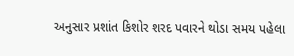અનુસાર પ્રશાંત કિશોર શરદ પવારને થોડા સમય પહેલા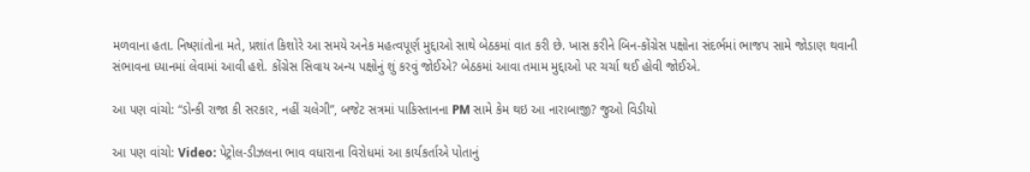મળવાના હતા. નિષ્ણાંતોના મતે, પ્રશાંત કિશોરે આ સમયે અનેક મહત્વપૂર્ણ મુદ્દાઓ સાથે બેઠકમાં વાત કરી છે. ખાસ કરીને બિન-કોંગ્રેસ પક્ષોના સંદર્ભમાં ભાજપ સામે જોડાણ થવાની સંભાવના ધ્યાનમાં લેવામાં આવી હશે. કોંગ્રેસ સિવાય અન્ય પક્ષોનું શું કરવું જોઈએ? બેઠકમાં આવા તમામ મુદ્દાઓ પર ચર્ચા થઈ હોવી જોઈએ.

આ પણ વાંચો: “ડોન્કી રાજા કી સરકાર, નહીં ચલેગી”, બજેટ સત્રમાં પાકિસ્તાનના PM સામે કેમ થઇ આ નારાબાજી? જુઓ વિડીયો

આ પણ વાંચો: Video: પેટ્રોલ-ડીઝલના ભાવ વધારાના વિરોધમાં આ કાર્યકર્તાએ પોતાનું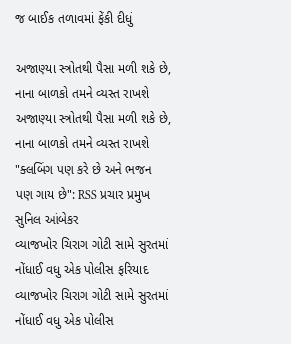જ બાઈક તળાવમાં ફેંકી દીધું

અજાણ્યા સ્ત્રોતથી પૈસા મળી શકે છે, નાના બાળકો તમને વ્યસ્ત રાખશે
અજાણ્યા સ્ત્રોતથી પૈસા મળી શકે છે, નાના બાળકો તમને વ્યસ્ત રાખશે
"ક્લબિંગ પણ કરે છે અને ભજન પણ ગાય છે": RSS પ્રચાર પ્રમુખ સુનિલ આંબેકર
વ્યાજખોર ચિરાગ ગોટી સામે સુરતમાં નોંધાઈ વધુ એક પોલીસ ફરિયાદ
વ્યાજખોર ચિરાગ ગોટી સામે સુરતમાં નોંધાઈ વધુ એક પોલીસ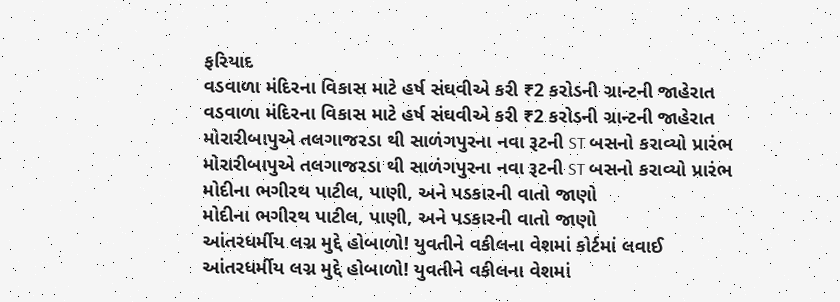ફરિયાદ
વડવાળા મંદિરના વિકાસ માટે હર્ષ સંઘવીએ કરી ₹2 કરોડની ગ્રાન્ટની જાહેરાત
વડવાળા મંદિરના વિકાસ માટે હર્ષ સંઘવીએ કરી ₹2 કરોડની ગ્રાન્ટની જાહેરાત
મોરારીબાપુએ તલગાજરડા થી સાળંગપુરના નવા રૂટની ST બસનો કરાવ્યો પ્રારંભ
મોરારીબાપુએ તલગાજરડા થી સાળંગપુરના નવા રૂટની ST બસનો કરાવ્યો પ્રારંભ
મોદીના ભગીરથ પાટીલ, પાણી, અને પડકારની વાતો જાણો
મોદીના ભગીરથ પાટીલ, પાણી, અને પડકારની વાતો જાણો
આંતરધર્મીય લગ્ન મુદ્દે હોબાળો! યુવતીને વકીલના વેશમાં કોર્ટમાં લવાઈ
આંતરધર્મીય લગ્ન મુદ્દે હોબાળો! યુવતીને વકીલના વેશમાં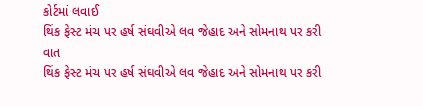કોર્ટમાં લવાઈ
થિંક ફેસ્ટ મંચ પર હર્ષ સંઘવીએ લવ જેહાદ અને સોમનાથ પર કરી વાત
થિંક ફેસ્ટ મંચ પર હર્ષ સંઘવીએ લવ જેહાદ અને સોમનાથ પર કરી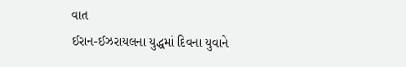વાત
ઈરાન-ઈઝરાયલના યુદ્ધમાં દિવના યુવાને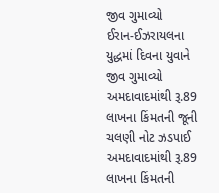જીવ ગુમાવ્યો
ઈરાન-ઈઝરાયલના યુદ્ધમાં દિવના યુવાને જીવ ગુમાવ્યો
અમદાવાદમાંથી રૂ.89 લાખના કિંમતની જૂની ચલણી નોટ ઝડપાઈ
અમદાવાદમાંથી રૂ.89 લાખના કિંમતની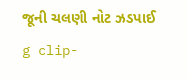જૂની ચલણી નોટ ઝડપાઈ
g clip-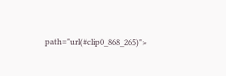path="url(#clip0_868_265)">